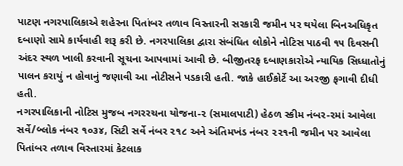પાટણ નગરપાલિકાએ શહેરના પિતાંબર તળાવ વિસ્તારની સરકારી જમીન પર થયેલા બિનઅધિકૃત દબાણો સામે કાર્યવાહી શરૂ કરી છે. નગરપાલિકા દ્વારા સંબંધિત લોકોને નોટિસ પાઠવી ૧૫ દિવસની અંદર સ્થળ ખાલી કરવાની સૂચના આપવામાં આવી છે. બીજીતરફ દબાણકારોએ ન્યાયિક સિધ્ધાતોનું પાલન કરાયું ન હોવાનું જણાવી આ નોટીસને પડકારી હતી. જાકે હાઈકોર્ટે આ અરજી ફગાવી દીધી હતી.
નગરપાલિકાની નોટિસ મુજબ નગરરચના યોજના-૨ (સમાલપાટી) હેઠળ સ્કીમ નંબર-૨માં આવેલા સર્વે/બ્લોક નંબર ૧૦૩૪, સિટી સર્વે નંબર ૨૧૮ અને અંતિમખંડ નંબર ૨૨૧ની જમીન પર આવેલા પિતાંબર તળાવ વિસ્તારમાં કેટલાક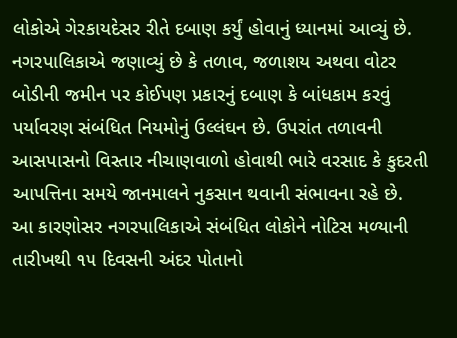લોકોએ ગેરકાયદેસર રીતે દબાણ કર્યું હોવાનું ધ્યાનમાં આવ્યું છે. નગરપાલિકાએ જણાવ્યું છે કે તળાવ, જળાશય અથવા વોટર બોડીની જમીન પર કોઈપણ પ્રકારનું દબાણ કે બાંધકામ કરવું પર્યાવરણ સંબંધિત નિયમોનું ઉલ્લંઘન છે. ઉપરાંત તળાવની આસપાસનો વિસ્તાર નીચાણવાળો હોવાથી ભારે વરસાદ કે કુદરતી આપત્તિના સમયે જાનમાલને નુકસાન થવાની સંભાવના રહે છે.
આ કારણોસર નગરપાલિકાએ સંબંધિત લોકોને નોટિસ મળ્યાની તારીખથી ૧૫ દિવસની અંદર પોતાનો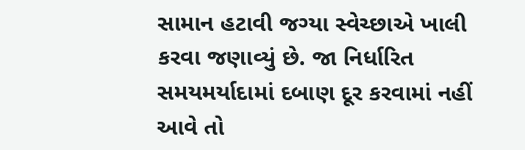સામાન હટાવી જગ્યા સ્વેચ્છાએ ખાલી કરવા જણાવ્યું છે. જા નિર્ધારિત સમયમર્યાદામાં દબાણ દૂર કરવામાં નહીં આવે તો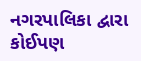નગરપાલિકા દ્વારા કોઈપણ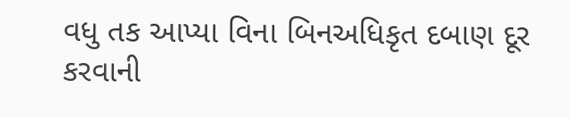વધુ તક આપ્યા વિના બિનઅધિકૃત દબાણ દૂર કરવાની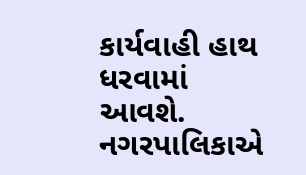કાર્યવાહી હાથ ધરવામાં આવશે. નગરપાલિકાએ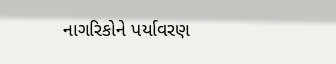નાગરિકોને પર્યાવરણ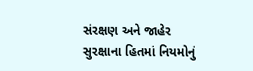સંરક્ષણ અને જાહેર સુરક્ષાના હિતમાં નિયમોનું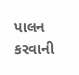પાલન કરવાની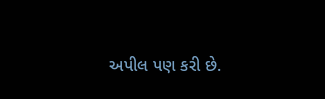અપીલ પણ કરી છે.